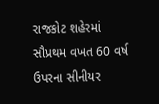રાજકોટ શહેરમાં સૌપ્રથમ વખત 60 વર્ષ ઉપરના સીનીયર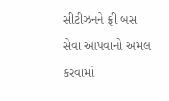સીટીઝનને ફ્રી બસ સેવા આપવાનો અમલ કરવામાં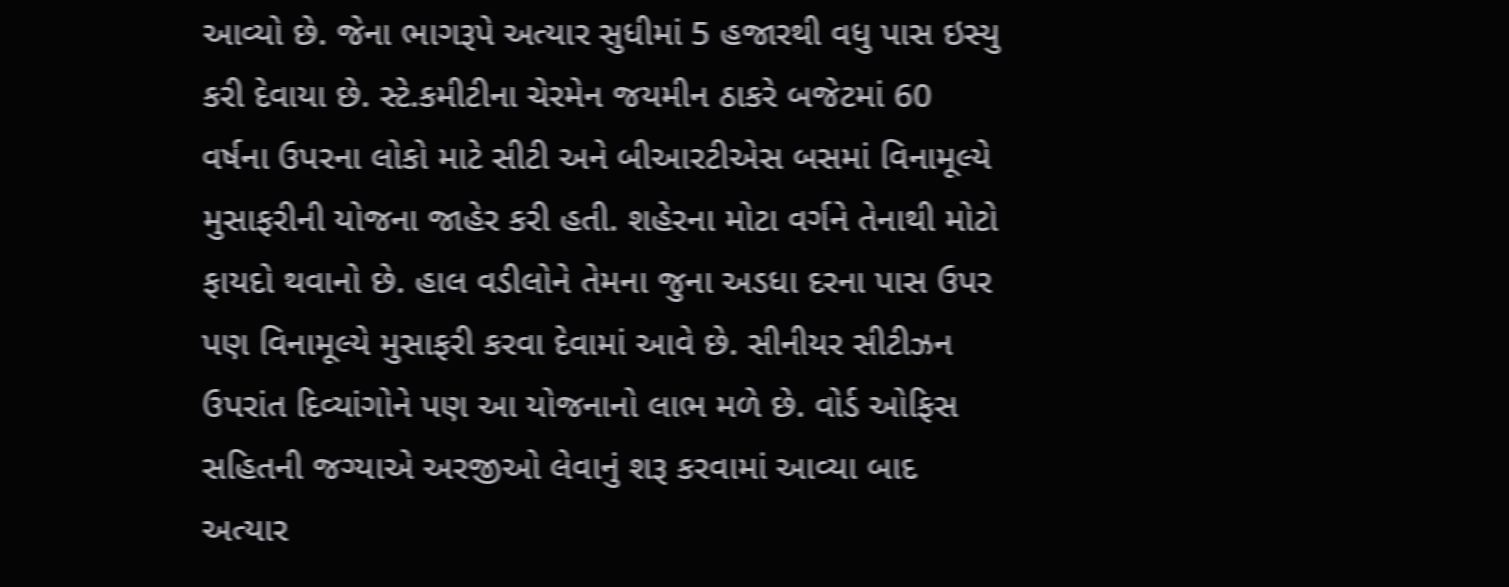આવ્યો છે. જેના ભાગરૂપે અત્યાર સુધીમાં 5 હજારથી વધુ પાસ ઇસ્યુ કરી દેવાયા છે. સ્ટે.કમીટીના ચેરમેન જયમીન ઠાકરે બજેટમાં 60 વર્ષના ઉપરના લોકો માટે સીટી અને બીઆરટીએસ બસમાં વિનામૂલ્યે મુસાફરીની યોજના જાહેર કરી હતી. શહેરના મોટા વર્ગને તેનાથી મોટો ફાયદો થવાનો છે. હાલ વડીલોને તેમના જુના અડધા દરના પાસ ઉપર પણ વિનામૂલ્યે મુસાફરી કરવા દેવામાં આવે છે. સીનીયર સીટીઝન ઉપરાંત દિવ્યાંગોને પણ આ યોજનાનો લાભ મળે છે. વોર્ડ ઓફિસ સહિતની જગ્યાએ અરજીઓ લેવાનું શરૂ કરવામાં આવ્યા બાદ અત્યાર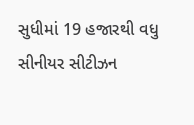સુધીમાં 19 હજારથી વધુ સીનીયર સીટીઝન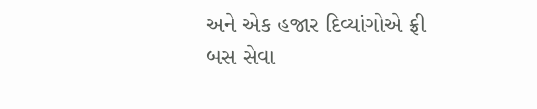અને એક હજાર દિવ્યાંગોએ ફ્રી બસ સેવા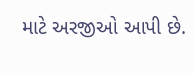માટે અરજીઓ આપી છે.